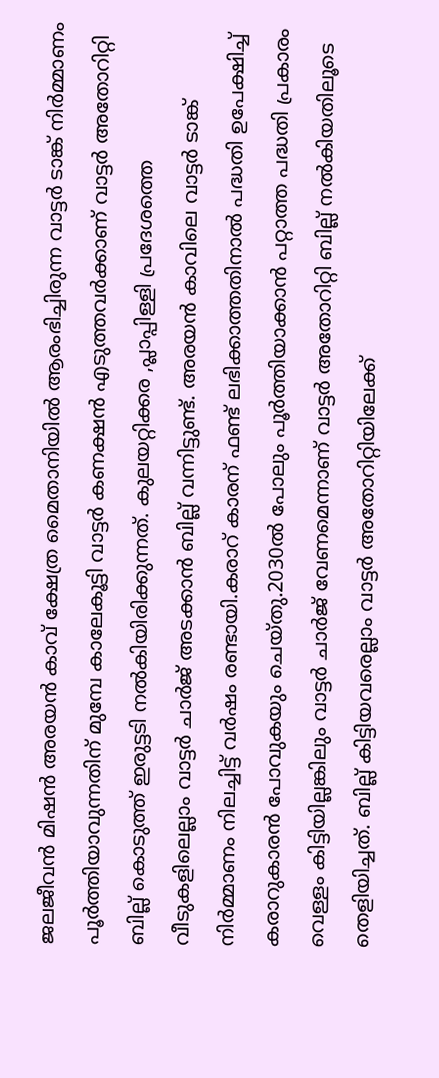ജലജീവൻ മിഷൻ അരയൻ കാവ് ക്ഷേത്ര മൈതാനിയിൽ ആരംഭിച്ചിരുന്ന വാട്ടർ ടാങ്ക് നിർമ്മാണം പൂർത്തിയാവുന്നതിന് മുമ്പേ കാലേകൂട്ടി വാട്ടർ കണക്ഷൻ എടുത്തവർക്കാണ് വാട്ടർ അതോറിറ്റി ബില്ല് കൊടുത്ത് ഇരുട്ടടി നൽകിയിരിക്കുന്നത്. കുലയറ്റിക്കര ,പ്ലാപ്പിള്ളി പ്രദേശത്തെ വീടുകളിലെല്ലാം വാട്ടർ ചാർജ് അടക്കാൻ ബില്ല് വന്നിട്ടുണ്ട്. അരയൻ കാവിലെ വാട്ടർ ടാങ്ക് നിർമ്മാണം നിലച്ചിട്ട് വർഷം രണ്ടായി.കരാറ് കാരന് ഫണ്ട് ലഭിക്കാത്തതിനാൽ പദ്ധതി ഉപേക്ഷിച്ച് കരാറുകാരൻ പോവുകയും ചെയ്തു.2030ൽ പോലും പൂർത്തിയാക്കാൻ പറ്റാത്ത പദ്ധതി പ്രകാരം വെള്ളം കിട്ടിയില്ലങ്കിലും വാട്ടർ ചാർജ് വേണമെന്നാണ് വാട്ടർ അതോറിറ്റി ബില്ല് നൽകിയതിലൂടെ തെളിയിച്ചത്. ബില്ല് കിട്ടിയവരെല്ലാം വാട്ടർ അതോറിറ്റിയിലേക്ക്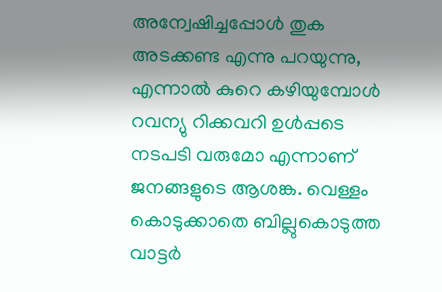അന്വേഷിച്ചപ്പോൾ തുക അടക്കണ്ട എന്നു പറയുന്നു, എന്നാൽ കുറെ കഴിയുമ്പോൾ റവന്യു റിക്കവറി ഉൾപ്പടെ നടപടി വരുമോ എന്നാണ് ജനങ്ങളുടെ ആശങ്ക. വെള്ളം കൊടുക്കാതെ ബില്ലുകൊടുത്ത വാട്ടർ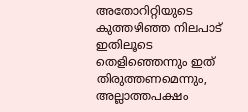അതോറിറ്റിയുടെ കുത്തഴിഞ്ഞ നിലപാട് ഇതിലൂടെ തെളിഞ്ഞെന്നും ഇത് തിരുത്തണമെന്നും, അല്ലാത്തപക്ഷം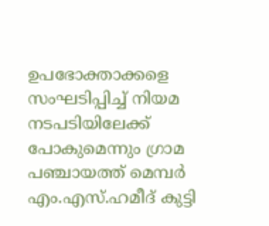ഉപഭോക്താക്കളെ സംഘടിപ്പിച്ച് നിയമ നടപടിയിലേക്ക് പോകുമെന്നും ഗ്രാമ പഞ്ചായത്ത് മെമ്പർ എം.എസ്.ഹമീദ് കുട്ടി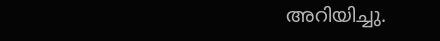അറിയിച്ചു.